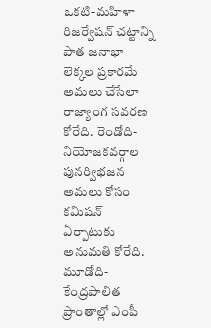ఒకటి-మహిళా రిజర్వేషన్ చట్టాన్ని పాత జనాభా లెక్కల ప్రకారమే అమలు చేసేలా రాజ్యాంగ సవరణ కోరేది. రెండోది- నియోజకవర్గాల పునర్విభజన అమలు కోసం కమిషన్ ఏర్పాటుకు అనుమతి కోరేది. మూడోది- కేంద్రపాలిత ప్రాంతాల్లో ఎంపీ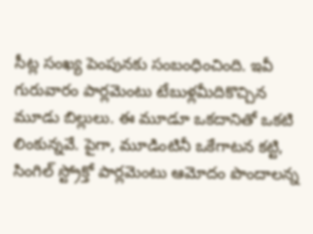సీట్ల సంఖ్య పెంపునకు సంబంధించింది. ఇవీ గురువారం పార్లమెంటు టేబుళ్లమీదికొచ్చిన మూడు బిల్లులు. ఈ మూడూ ఒకదానితో ఒకటి లింకున్నవే. పైగా, మూడింటినీ ఒకేగాటన కట్టి, సింగిల్ స్ట్రోక్తో పార్లమెంటు ఆమోదం పొందాలన్న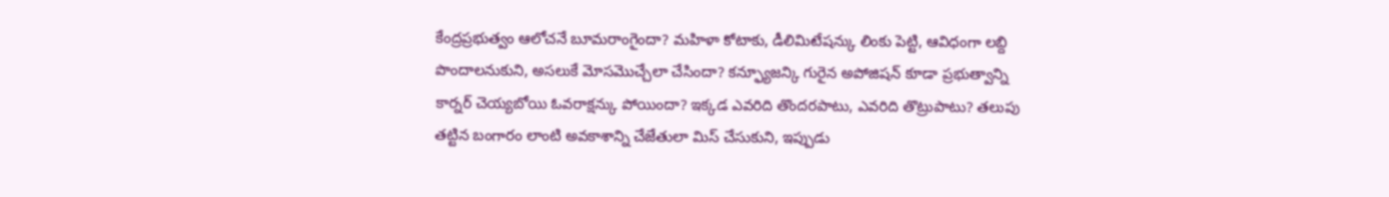కేంద్రప్రభుత్వం ఆలోచనే బూమరాంగైందా? మహిళా కోటాకు, డీలిమిటేషన్కు లింకు పెట్టి, ఆవిధంగా లబ్ది పొందాలనుకుని, అసలుకే మోసమొచ్చేలా చేసిందా? కన్ఫ్యూజన్కి గురైన అపోజిషన్ కూడా ప్రభుత్వాన్ని కార్నర్ చెయ్యబోయి ఓవరాక్షన్కు పోయిందా? ఇక్కడ ఎవరిది తొందరపాటు, ఎవరిది తొట్రుపాటు? తలుపు తట్టిన బంగారం లాంటి అవకాశాన్ని చేజేతులా మిస్ చేసుకుని, ఇప్పుడు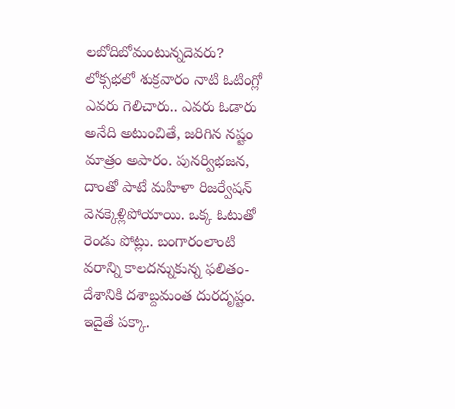లబోదిబోమంటున్నదెవరు? లోక్సభలో శుక్రవారం నాటి ఓటింగ్లో ఎవరు గెలిచారు.. ఎవరు ఓడారు అనేది అటుంచితే, జరిగిన నష్టం మాత్రం అపారం. పునర్విభజన, దాంతో పాటే మహిళా రిజర్వేషన్ వెనక్కెళ్లిపోయాయి. ఒక్క ఓటుతో రెండు పోట్లు. బంగారంలాంటి వరాన్ని కాలదన్నుకున్న ఫలితం- దేశానికి దశాబ్దమంత దురదృష్టం. ఇదైతే పక్కా.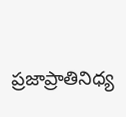ప్రజాప్రాతినిధ్య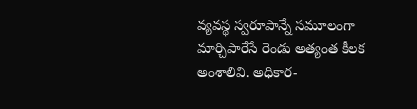వ్యవస్థ స్వరూపాన్నే సమూలంగా మార్చిపారేసే రెండు అత్యంత కీలక అంశాలివి. అధికార-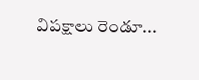విపక్షాలు రెండూ...